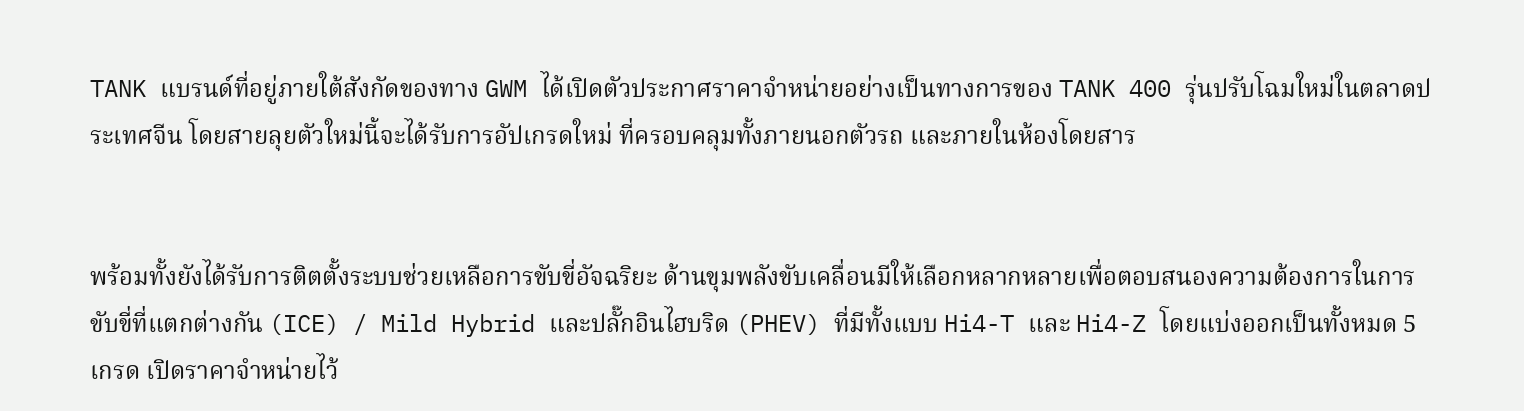TANK แบรนด์ที่อยู่ภายใต้สังกัดของทาง GWM ได้เปิดตัวประกาศราคาจำหน่ายอย่างเป็นทางการของ TANK 400 รุ่นปรับโฉมใหม่ในตลาดประเทศจีน โดยสายลุยตัวใหม่นี้จะได้รับการอัปเกรดใหม่ ที่ครอบคลุมทั้งภายนอกตัวรถ และภายในห้องโดยสาร


พร้อมทั้งยังได้รับการติตตั้งระบบช่วยเหลือการขับขี่อัจฉริยะ ด้านขุมพลังขับเคลื่อนมีให้เลือกหลากหลายเพื่อตอบสนองความต้องการในการขับขี่ที่แตกต่างกัน (ICE) / Mild Hybrid และปลั๊กอินไฮบริด (PHEV) ที่มีทั้งแบบ Hi4-T และ Hi4-Z โดยแบ่งออกเป็นทั้งหมด 5 เกรด เปิดราคาจำหน่ายไว้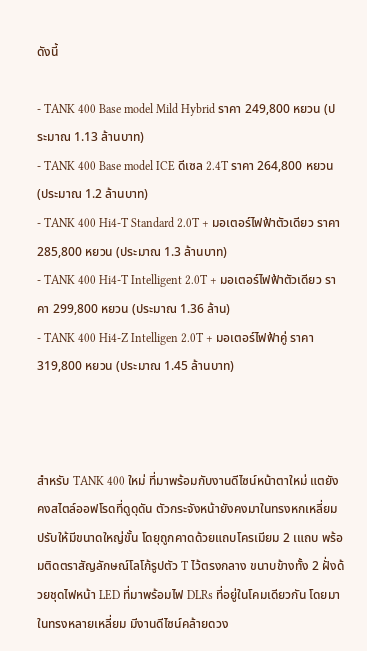ดังนี้

- TANK 400 Base model Mild Hybrid ราคา 249,800 หยวน (ประมาณ 1.13 ล้านบาท)
- TANK 400 Base model ICE ดีเซล 2.4T ราคา 264,800 หยวน (ประมาณ 1.2 ล้านบาท)
- TANK 400 Hi4-T Standard 2.0T + มอเตอร์ไฟฟ้าตัวเดียว ราคา 285,800 หยวน (ประมาณ 1.3 ล้านบาท)
- TANK 400 Hi4-T Intelligent 2.0T + มอเตอร์ไฟฟ้าตัวเดียว ราคา 299,800 หยวน (ประมาณ 1.36 ล้าน)
- TANK 400 Hi4-Z Intelligen 2.0T + มอเตอร์ไฟฟ้าคู่ ราคา 319,800 หยวน (ประมาณ 1.45 ล้านบาท)



สำหรับ TANK 400 ใหม่ ที่มาพร้อมกับงานดีไซน์หน้าตาใหม่ แตยังคงสไตล์ออฟโรดที่ดูดุดัน ตัวกระจังหน้ายังคงมาในทรงหกเหลี่ยมปรับให้มีขนาดใหญ่ขั้น โดยุถูกคาดด้วยแถบโครเมียม 2 เแถบ พร้อมติดตราสัญลักษณ์โลโก้รูปตัว T ไว้ตรงกลาง ขนาบข้างทั้ง 2 ฝั่งด้วยชุดไฟหน้า LED ที่มาพร้อมไฟ DLRs ที่อยู่ในโคมเดียวกัน โดยมาในทรงหลายเหลี่ยม มีงานดีไซน์คล้ายดวง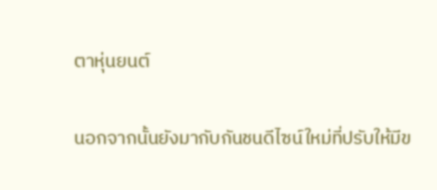ตาหุ่นยนต์

นอกจากนั้นยังมากับกันชนดีไซน์ใหม่ที่ปรับให้มีข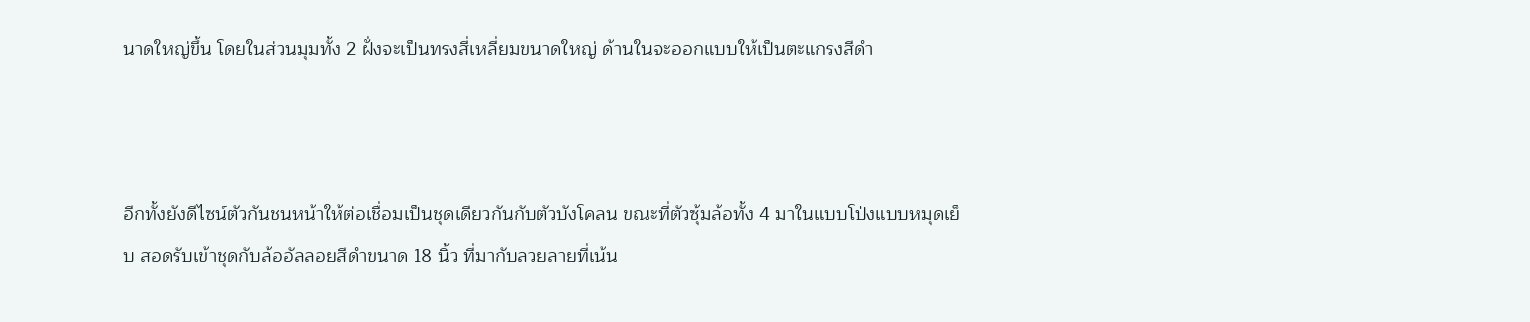นาดใหญ่ขึ้น โดยในส่วนมุมทั้ง 2 ฝั่งจะเป็นทรงสี่เหลี่ยมขนาดใหญ่ ด้านในจะออกแบบให้เป็นตะแกรงสีดำ



อีกทั้งยังดีไซน์ตัวกันชนหน้าให้ต่อเชื่อมเป็นชุดเดียวกันกับตัวบังโคลน ขณะที่ตัวซุ้มล้อทั้ง 4 มาในแบบโป่งแบบหมุดเย็บ สอดรับเข้าชุดกับล้ออัลลอยสีดำขนาด 18 นิ้ว ที่มากับลวยลายที่เน้น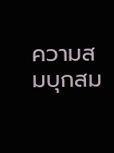ความสมบุกสม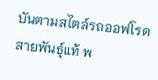บันตามสไตล์รถออฟโรดสายพันธุ์แท้ พ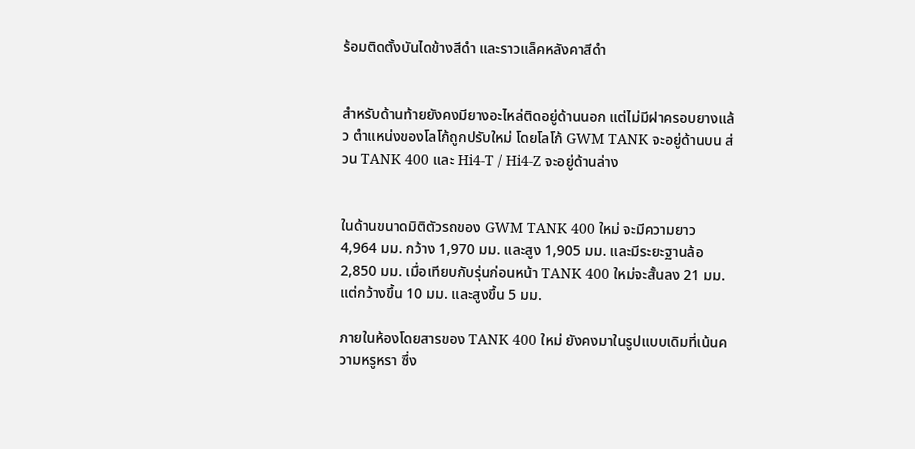ร้อมติดตั้งบันไดข้างสีดำ และราวแล็คหลังคาสีดำ


สำหรับด้านท้ายยังคงมียางอะไหล่ติดอยู่ด้านนอก แต่ไม่มีฝาครอบยางแล้ว ตำแหน่งของโลโก้ถูกปรับใหม่ โดยโลโก้ GWM TANK จะอยู่ด้านบน ส่วน TANK 400 และ Hi4-T / Hi4-Z จะอยู่ด้านล่าง


ในด้านขนาดมิติตัวรถของ GWM TANK 400 ใหม่ จะมีความยาว 4,964 มม. กว้าง 1,970 มม. และสูง 1,905 มม. และมีระยะฐานล้อ 2,850 มม. เมื่อเทียบกับรุ่นก่อนหน้า TANK 400 ใหม่จะสั้นลง 21 มม. แต่กว้างขึ้น 10 มม. และสูงขึ้น 5 มม.

ภายในห้องโดยสารของ TANK 400 ใหม่ ยังคงมาในรูปแบบเดิมที่เน้นความหรูหรา ซึ่ง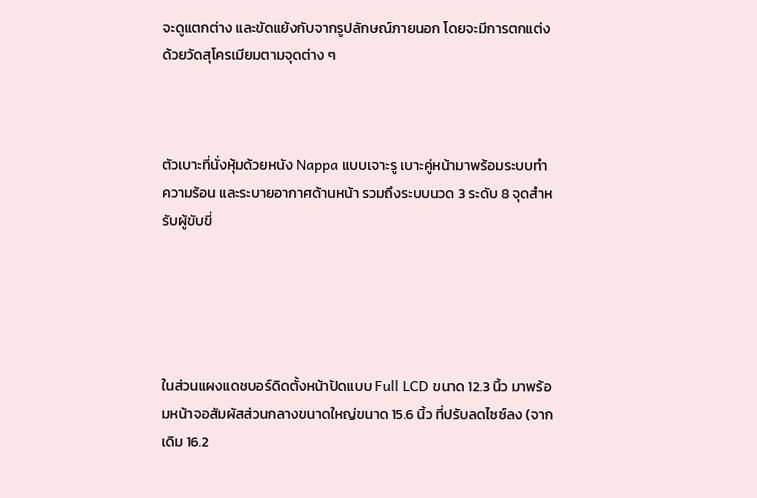จะดูแตกต่าง และขัดแย้งกับจากรูปลักษณ์ภายนอก โดยจะมีการตกแต่งด้วยวัดสุโครเมียมตามจุดต่าง ๆ



ตัวเบาะที่นั่งหุ้มด้วยหนัง Nappa แบบเจาะรู เบาะคู่หน้ามาพร้อมระบบทำความร้อน และระบายอากาศด้านหน้า รวมถึงระบบนวด 3 ระดับ 8 จุดสำหรับผู้ขับขี่





ในส่วนแผงแดชบอร์ดิดตั้งหน้าปัดแบบ Full LCD ขนาด 12.3 นิ้ว มาพร้อมหน้าจอสัมผัสส่วนกลางขนาดใหญ่ขนาด 15.6 นิ้ว ที่ปรับลดไซซ์ลง (จากเดิม 16.2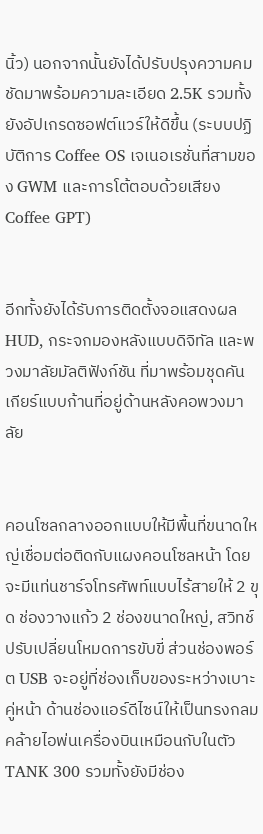นิ้ว) นอกจากนั้นยังได้ปรับปรุงความคมชัดมาพร้อมความละเอียด 2.5K รวมทั้งยังอัปเกรดซอฟต์แวร์ให้ดีขึ้น (ระบบปฏิบัติการ Coffee OS เจเนอเรชั่นที่สามของ GWM และการโต้ตอบด้วยเสียง Coffee GPT)


อีกทั้งยังได้รับการติดตั้งจอแสดงผล HUD, กระจกมองหลังแบบดิจิทัล และพวงมาลัยมัลติฟังก์ชัน ที่มาพร้อมชุดคันเกียร์แบบก้านที่อยู่ด้านหลังคอพวงมาลัย


คอนโซลกลางออกแบบให้มีพื้นที่ขนาดใหญ่เชื่อมต่อติดกับแผงคอนโซลหน้า โดยจะมีแท่นชาร์จโทรศัพท์แบบไร้สายให้ 2 ขุด ช่องวางแก้ว 2 ช่องขนาดใหญ่, สวิทช์ปรับเปลี่ยนโหมดการขับขี่ ส่วนช่องพอร์ต USB จะอยู่ที่ช่องเก็บของระหว่างเบาะคู่หน้า ด้านช่องแอร์ดีไซน์ให้เป็นทรงกลมคล้ายไอพ่นเครื่องบินเหมือนกับในตัว TANK 300 รวมทั้งยังมีช่อง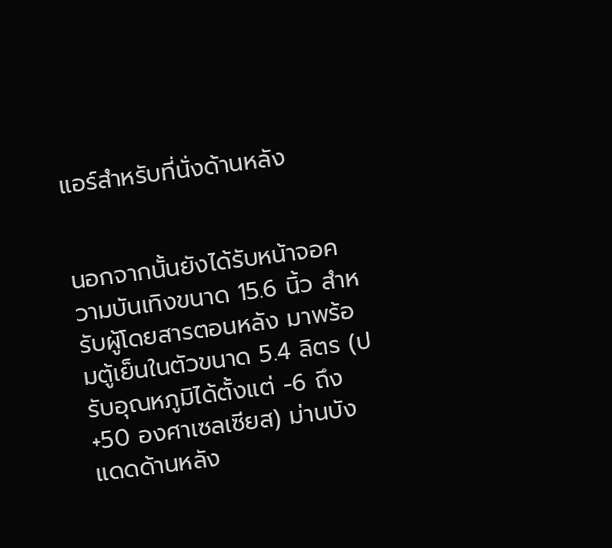แอร์สำหรับที่นั่งด้านหลัง


นอกจากนั้นยังได้รับหน้าจอความบันเทิงขนาด 15.6 นิ้ว สำหรับผู้โดยสารตอนหลัง มาพร้อมตู้เย็นในตัวขนาด 5.4 ลิตร (ปรับอุณหภูมิได้ตั้งแต่ -6 ถึง +50 องศาเซลเซียส) ม่านบังแดดด้านหลัง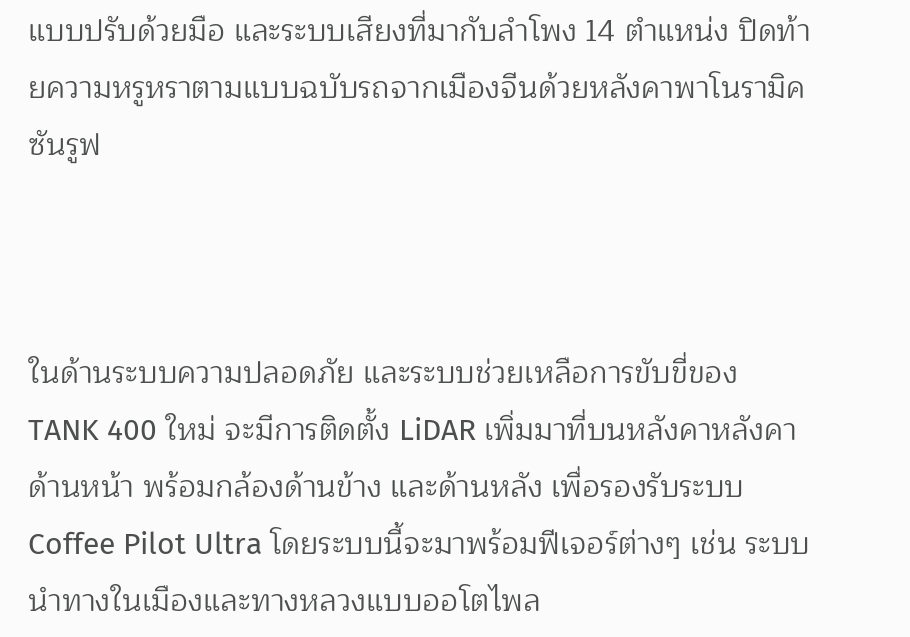แบบปรับด้วยมือ และระบบเสียงที่มากับลำโพง 14 ตำแหน่ง ปิดท้ายความหรูหราตามแบบฉบับรถจากเมืองจีนด้วยหลังคาพาโนรามิคซันรูฟ



ในด้านระบบความปลอดภัย และระบบช่วยเหลือการขับขี่ของ TANK 400 ใหม่ จะมีการติดตั้ง LiDAR เพิ่มมาที่บนหลังคาหลังคาด้านหน้า พร้อมกล้องด้านข้าง และด้านหลัง เพื่อรองรับระบบ Coffee Pilot Ultra โดยระบบนี้จะมาพร้อมฟีเจอร์ต่างๆ เช่น ระบบนำทางในเมืองและทางหลวงแบบออโตไพล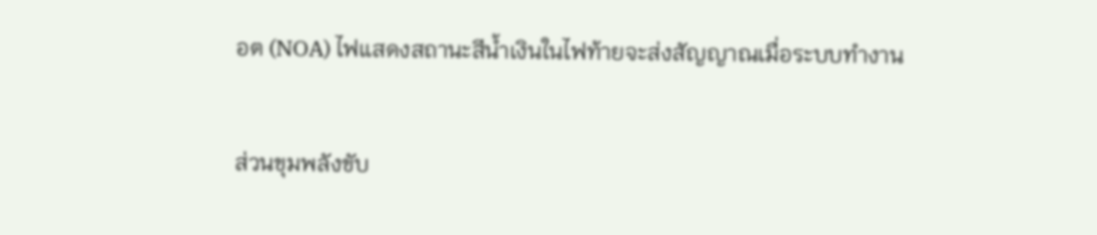อต (NOA) ไฟแสดงสถานะสีน้ำเงินในไฟท้ายจะส่งสัญญาณเมื่อระบบทำงาน


ส่วนขุมพลังขับ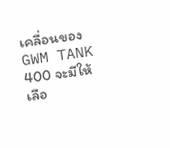เคลื่อนของ GWM TANK 400 จะมีให้เลือ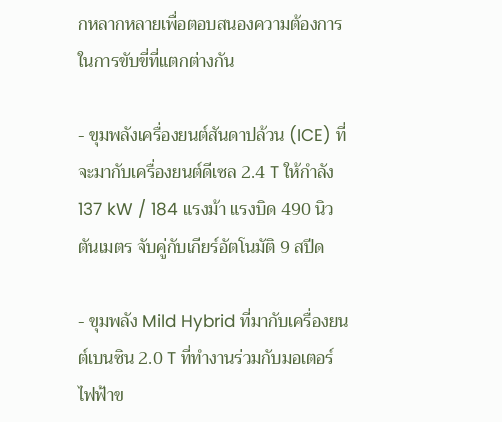กหลากหลายเพื่อตอบสนองความต้องการในการขับขี่ที่แตกต่างกัน

- ขุมพลังเครื่องยนต์สันดาปล้วน (ICE) ที่จะมากับเครื่องยนต์ดีเซล 2.4 T ให้กำลัง 137 kW / 184 แรงม้า แรงบิด 490 นิวตันเมตร จับคู่กับเกียร์อัตโนมัติ 9 สปีด

- ขุมพลัง Mild Hybrid ที่มากับเครื่องยนต์เบนซิน 2.0 T ที่ทำงานร่วมกับมอเตอร์ไฟฟ้าข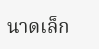นาดเล็ก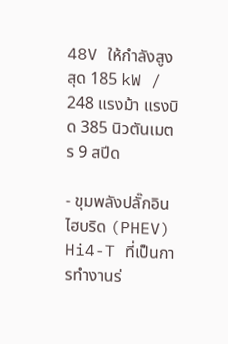48V ให้กำลังสูงสุด 185 kW / 248 แรงม้า แรงบิด 385 นิวตันเมตร 9 สปีด

- ขุมพลังปลั๊กอินไฮบริด (PHEV) Hi4-T ที่เป็นการทำงานร่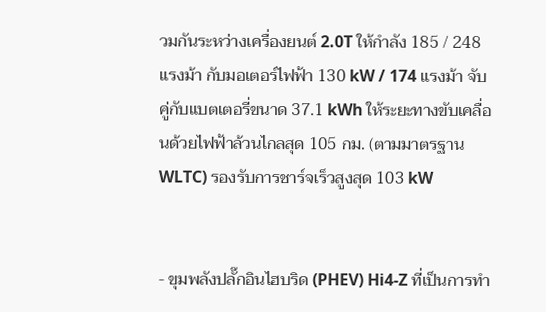วมกันระหว่างเครื่องยนต์ 2.0T ให้กำลัง 185 / 248 แรงม้า กับมอเตอร์ไฟฟ้า 130 kW / 174 แรงม้า จับคู่กับแบตเตอรี่ขนาด 37.1 kWh ให้ระยะทางขับเคลื่อนด้วยไฟฟ้าล้วนไกลสุด 105 กม. (ตามมาตรฐาน WLTC) รองรับการชาร์จเร็วสูงสุด 103 kW


- ขุมพลังปลั๊กอินไฮบริด (PHEV) Hi4-Z ที่เป็นการทำ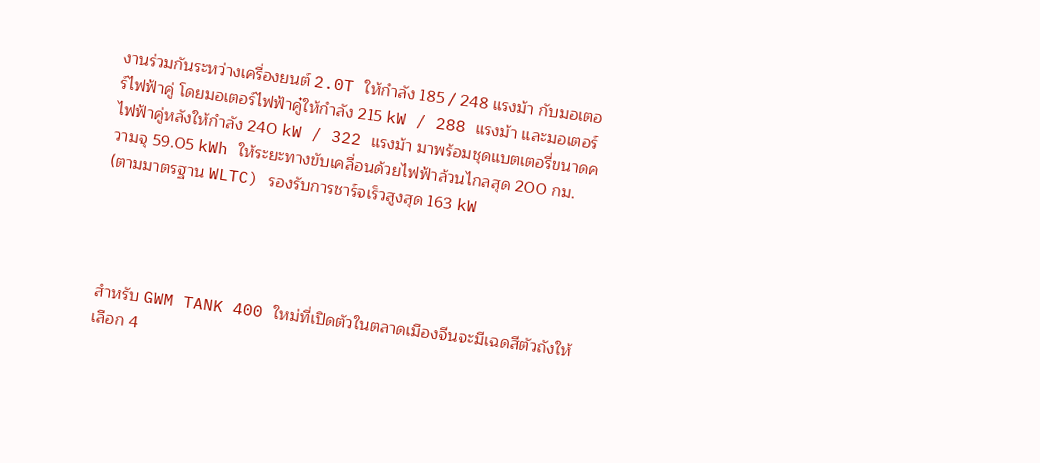งานร่วมกันระหว่างเครื่องยนต์ 2.0T ให้กำลัง 185 / 248 แรงม้า กับมอเตอร์ไฟฟ้าคู่ โดยมอเตอร์ไฟฟ้าคู๋ให้กำลัง 215 kW / 288 แรงม้า และมอเตอร์ไฟฟ้าคู่หลังให้กำลัง 240 kW / 322 แรงม้า มาพร้อมชุดแบตเตอรี่ขนาดความจุ 59.05 kWh ให้ระยะทางขับเคลื่อนด้วยไฟฟ้าล้วนไกลสุด 200 กม. (ตามมาตรฐาน WLTC) รองรับการชาร์จเร็วสูงสุด 163 kW




สำหรับ GWM TANK 400 ใหม่ที่เปิดตัวในตลาดเมืองจีนจะมีเฉดสีตัวถังให้เลือก 4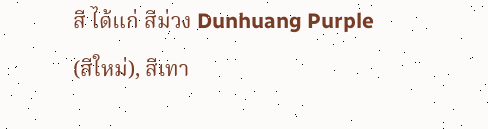สี ได้แก่ สีม่วง Dunhuang Purple (สีใหม่), สีเทา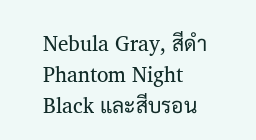Nebula Gray, สีดำ Phantom Night Black และสีบรอน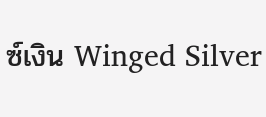ซ์เงิน Winged Silver